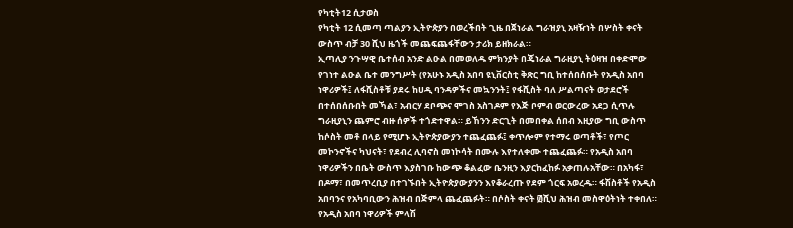የካቲት12 ሲታወስ
የካቲት 12 ሲመጣ ጣልያን ኢትዮጵያን በወረችበት ጊዜ በጀነራል ግራዝያኒ አዛዥነት በሦስት ቀናት ውስጥ ብቻ 30 ሺህ ዜጎች መጨፍጨፋቸውን ታሪክ ይዘክራል።
ኢጣሊያ ንጉሣዊ ቤተሰብ አንድ ልዑል በመወለዱ ምክንያት በጄነራል ግራዚያኒ ትዕዛዝ በቀድሞው የገነተ ልዑል ቤተ መንግሥት (የአሁኑ አዲስ አበባ ዩኒቨርስቲ ቅጽር ግቢ ከተሰበሰቡት የአዲስ አበባ ነዋሪዎች፤ ለፋሺስቶቹ ያደሩ ከሀዲ ባንዳዎችና መኳንንት፤ የፋሺስት ባለ ሥልጣናት ወታደሮች በተሰበሰቡበት መኻል፣ አብርሃ ደቦጭና ሞገስ አስገዶም የእጅ ቦምብ ወርውረው አደጋ ሲጥሉ ግራዚያኒን ጨምሮ ብዙ ሰዎች ተጎድተዋል። ይኸንን ድርጊት በመበቀል ሰበብ እዚያው ግቢ ውስጥ ከሶስት መቶ በላይ የሚሆኑ ኢትዮጵያውያን ተጨፈጨፉ፤ ቀጥሎም የተማሩ ወጣቶች፣ የጦር መኮንኖችና ካህናት፣ የደብረ ሊባኖስ መነኮሳት በሙሉ እየተለቀሙ ተጨፈጨፉ። የአዲስ አበባ ነዋሪዎችን በቤት ውስጥ እያስገቡ ከውጭ ቆልፈው ቤንዚን እያርከፈከፉ አቃጠሉአቸው። በአካፋ፣ በዶማ፣ በመጥረቢያ በተገኙበት ኢትዮጵያውያንን እየቆራረጡ የደም ጎርፍ አወረዱ። ፋሽስቶች የአዲስ አበባንና የአካባቢውን ሕዝብ በጅምላ ጨፈጨፉት። በሶስት ቀናት ፴ሺህ ሕዝብ መስዋዕትነት ተቀበለ።
የአዲስ አበባ ነዋሪዎች ምላሽ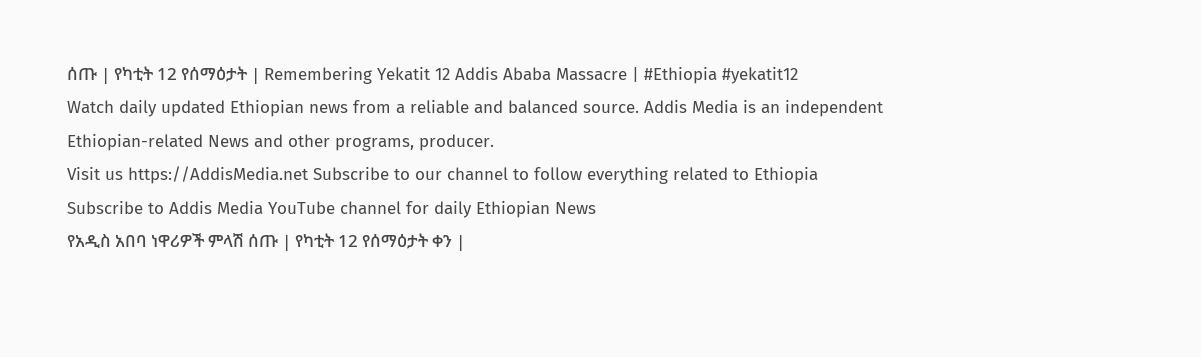ሰጡ | የካቲት 12 የሰማዕታት | Remembering Yekatit 12 Addis Ababa Massacre | #Ethiopia #yekatit12
Watch daily updated Ethiopian news from a reliable and balanced source. Addis Media is an independent Ethiopian-related News and other programs, producer.
Visit us https://AddisMedia.net Subscribe to our channel to follow everything related to Ethiopia
Subscribe to Addis Media YouTube channel for daily Ethiopian News
የአዲስ አበባ ነዋሪዎች ምላሽ ሰጡ | የካቲት 12 የሰማዕታት ቀን |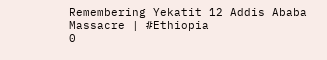Remembering Yekatit 12 Addis Ababa Massacre | #Ethiopia
0